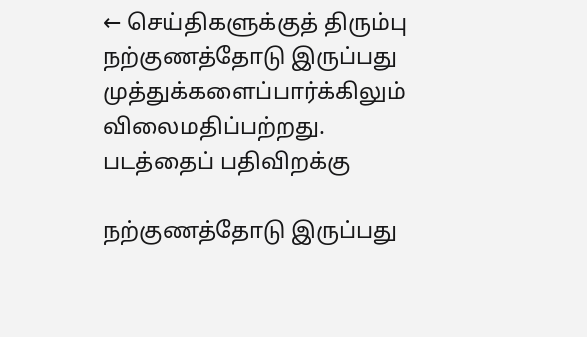← செய்திகளுக்குத் திரும்பு
நற்குணத்தோடு இருப்பது முத்துக்களைப்பார்க்கிலும் விலைமதிப்பற்றது.
படத்தைப் பதிவிறக்கு

நற்குணத்தோடு இருப்பது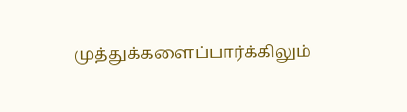முத்துக்களைப்பார்க்கிலும்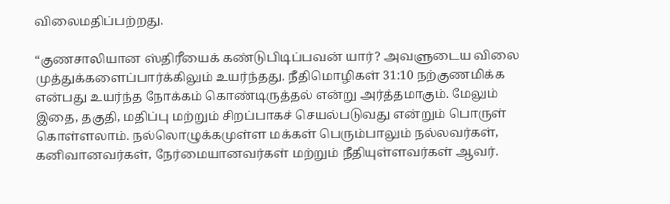விலைமதிப்பற்றது.

“குணசாலியான ஸ்திரீயைக் கண்டுபிடிப்பவன் யார்? அவளுடைய விலை முத்துக்களைப்பார்க்கிலும் உயர்ந்தது. நீதிமொழிகள் 31:10 நற்குணமிக்க என்பது உயர்ந்த நோக்கம் கொண்டிருத்தல் என்று அர்த்தமாகும். மேலும் இதை, தகுதி, மதிப்பு மற்றும் சிறப்பாகச் செயல்படுவது என்றும் பொருள் கொள்ளலாம். நல்லொழுக்கமுள்ள மக்கள் பெரும்பாலும் நல்லவர்கள், கனிவானவர்கள், நேர்மையானவர்கள் மற்றும் நீதியுள்ளவர்கள் ஆவர்.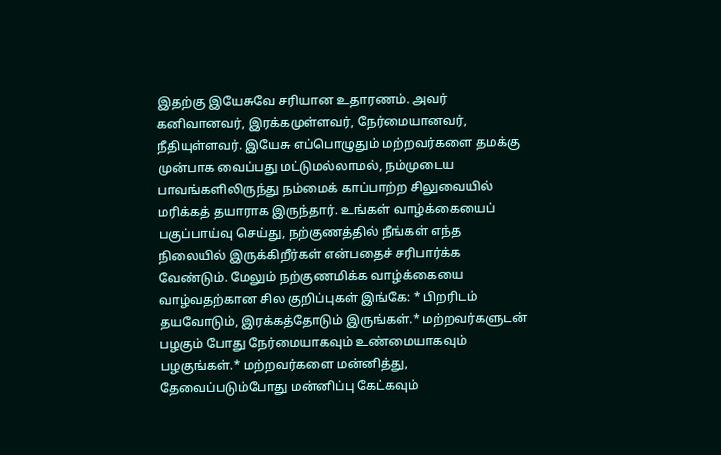இதற்கு இயேசுவே சரியான உதாரணம். அவர் கனிவானவர், இரக்கமுள்ளவர், நேர்மையானவர், நீதியுள்ளவர். இயேசு எப்பொழுதும் மற்றவர்களை தமக்கு முன்பாக வைப்பது மட்டுமல்லாமல், நம்முடைய பாவங்களிலிருந்து நம்மைக் காப்பாற்ற சிலுவையில் மரிக்கத் தயாராக இருந்தார். உங்கள் வாழ்க்கையைப் பகுப்பாய்வு செய்து, நற்குணத்தில் நீங்கள் எந்த நிலையில் இருக்கிறீர்கள் என்பதைச் சரிபார்க்க வேண்டும். மேலும் நற்குணமிக்க வாழ்க்கையை வாழ்வதற்கான சில குறிப்புகள் இங்கே: * பிறரிடம் தயவோடும், இரக்கத்தோடும் இருங்கள்.* மற்றவர்களுடன் பழகும் போது நேர்மையாகவும் உண்மையாகவும் பழகுங்கள்.* மற்றவர்களை மன்னித்து, தேவைப்படும்போது மன்னிப்பு கேட்கவும்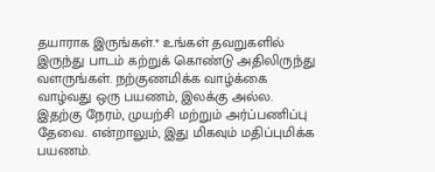தயாராக இருங்கள்.* உங்கள் தவறுகளில் இருந்து பாடம் கற்றுக் கொண்டு அதிலிருந்து வளருங்கள். நற்குணமிக்க வாழ்க்கை வாழ்வது ஒரு பயணம், இலக்கு அல்ல. இதற்கு நேரம், முயற்சி மற்றும் அர்ப்பணிப்பு தேவை. என்றாலும், இது மிகவும் மதிப்புமிக்க பயணம்.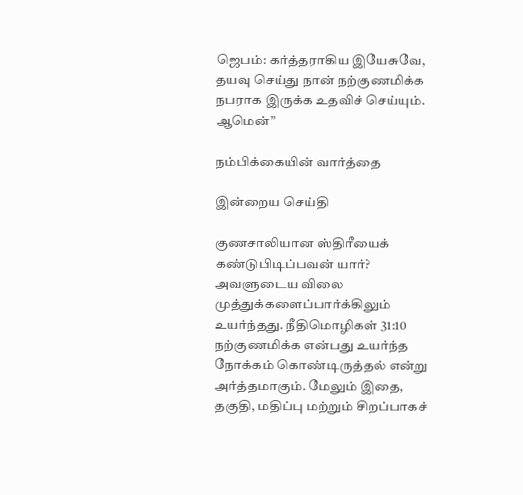ஜெபம்: கர்த்தராகிய இயேசுவே, தயவு செய்து நான் நற்குணமிக்க நபராக இருக்க உதவிச் செய்யும். ஆமென்”

நம்பிக்கையின் வார்த்தை

இன்றைய செய்தி

குணசாலியான ஸ்திரீயைக் கண்டுபிடிப்பவன் யார்? அவளுடைய விலை முத்துக்களைப்பார்க்கிலும் உயர்ந்தது. நீதிமொழிகள் 31:10 நற்குணமிக்க என்பது உயர்ந்த நோக்கம் கொண்டிருத்தல் என்று அர்த்தமாகும். மேலும் இதை, தகுதி, மதிப்பு மற்றும் சிறப்பாகச்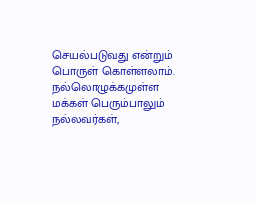செயல்படுவது என்றும் பொருள் கொள்ளலாம். நல்லொழுக்கமுள்ள மக்கள் பெரும்பாலும் நல்லவர்கள்,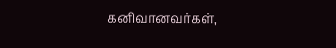கனிவானவர்கள்,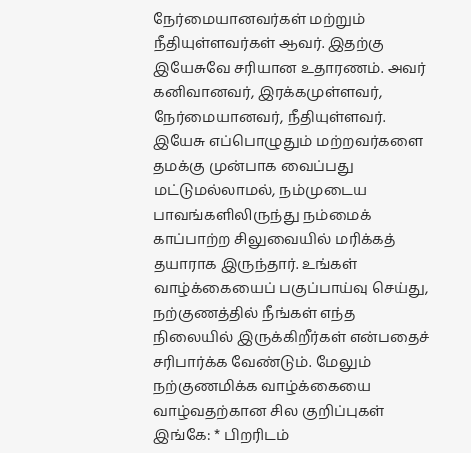நேர்மையானவர்கள் மற்றும் நீதியுள்ளவர்கள் ஆவர். இதற்கு இயேசுவே சரியான உதாரணம். அவர் கனிவானவர், இரக்கமுள்ளவர், நேர்மையானவர், நீதியுள்ளவர். இயேசு எப்பொழுதும் மற்றவர்களை தமக்கு முன்பாக வைப்பது மட்டுமல்லாமல், நம்முடைய பாவங்களிலிருந்து நம்மைக் காப்பாற்ற சிலுவையில் மரிக்கத் தயாராக இருந்தார். உங்கள் வாழ்க்கையைப் பகுப்பாய்வு செய்து, நற்குணத்தில் நீங்கள் எந்த நிலையில் இருக்கிறீர்கள் என்பதைச் சரிபார்க்க வேண்டும். மேலும் நற்குணமிக்க வாழ்க்கையை வாழ்வதற்கான சில குறிப்புகள் இங்கே: * பிறரிடம்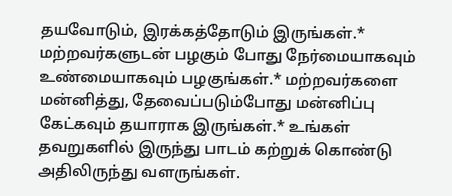தயவோடும், இரக்கத்தோடும் இருங்கள்.* மற்றவர்களுடன் பழகும் போது நேர்மையாகவும் உண்மையாகவும் பழகுங்கள்.* மற்றவர்களை மன்னித்து, தேவைப்படும்போது மன்னிப்பு கேட்கவும் தயாராக இருங்கள்.* உங்கள் தவறுகளில் இருந்து பாடம் கற்றுக் கொண்டு அதிலிருந்து வளருங்கள்.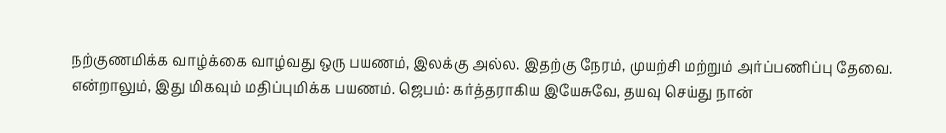நற்குணமிக்க வாழ்க்கை வாழ்வது ஒரு பயணம், இலக்கு அல்ல. இதற்கு நேரம், முயற்சி மற்றும் அர்ப்பணிப்பு தேவை. என்றாலும், இது மிகவும் மதிப்புமிக்க பயணம். ஜெபம்: கர்த்தராகிய இயேசுவே, தயவு செய்து நான்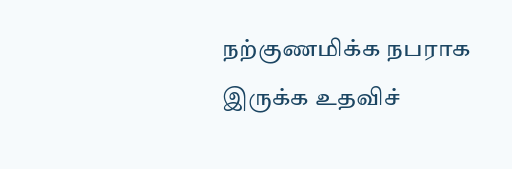நற்குணமிக்க நபராக இருக்க உதவிச்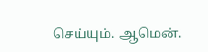செய்யும். ஆமென்.